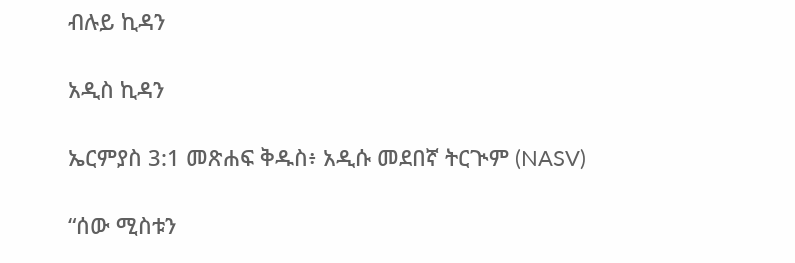ብሉይ ኪዳን

አዲስ ኪዳን

ኤርምያስ 3:1 መጽሐፍ ቅዱስ፥ አዲሱ መደበኛ ትርጒም (NASV)

“ሰው ሚስቱን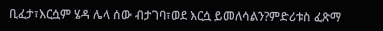ቢፈታ፣እርሷም ሄዳ ሌላ ሰው ብታገባ፣ወደ እርሷ ይመለሳልን?ምድሪቱስ ፈጽማ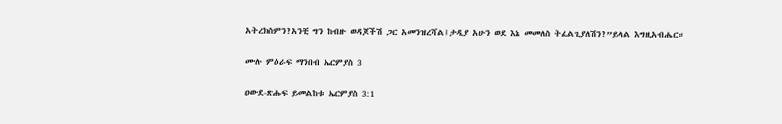አትረክስምን?አንቺ ግን ከብዙ ወዳጆችሽ ጋር አመንዝረሻል፤ታዲያ አሁን ወደ እኔ መመለስ ትፈልጊያለሽን?”ይላል እግዚአብሔር።

ሙሉ ምዕራፍ ማንበብ ኤርምያስ 3

ዐውደ-ጽሑፍ ይመልከቱ ኤርምያስ 3:1